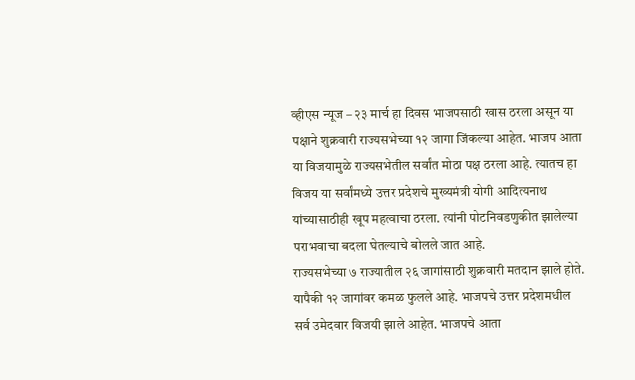व्हीएस न्यूज – २३ मार्च हा दिवस भाजपसाठी खास ठरला असून या पक्षाने शुक्रवारी राज्यसभेच्या १२ जागा जिंकल्या आहेत. भाजप आता या विजयामुळे राज्यसभेतील सर्वांत मोठा पक्ष ठरला आहे. त्यातच हा विजय या सर्वांमध्ये उत्तर प्रदेशचे मुख्यमंत्री योगी आदित्यनाथ यांच्यासाठीही खूप महत्वाचा ठरला. त्यांनी पोटनिवडणुकीत झालेल्या पराभवाचा बदला घेतल्याचे बोलले जात आहे.
राज्यसभेच्या ७ राज्यातील २६ जागांसाठी शुक्रवारी मतदान झाले होते. यापैकी १२ जागांवर कमळ फुलले आहे. भाजपचे उत्तर प्रदेशमधील सर्व उमेदवार विजयी झाले आहेत. भाजपचे आता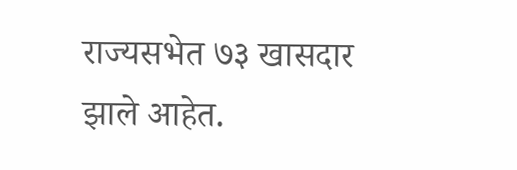राज्यसभेत ७३ खासदार झाले आहेत.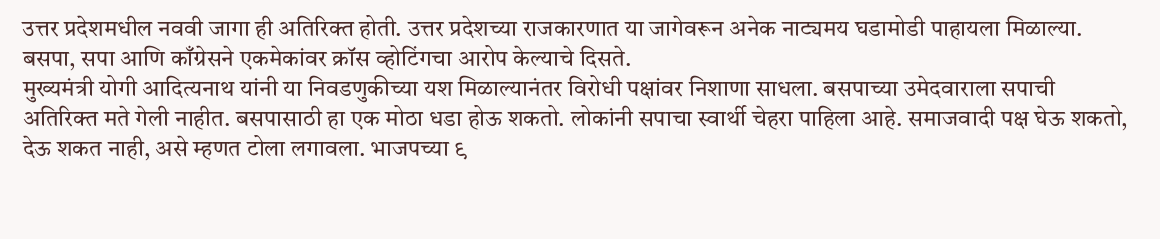उत्तर प्रदेशमधील नववी जागा ही अतिरिक्त होती. उत्तर प्रदेशच्या राजकारणात या जागेवरून अनेक नाट्यमय घडामोडी पाहायला मिळाल्या. बसपा, सपा आणि काँग्रेसने एकमेकांवर क्रॉस व्होटिंगचा आरोप केल्याचे दिसते.
मुख्यमंत्री योगी आदित्यनाथ यांनी या निवडणुकीच्या यश मिळाल्यानंतर विरोधी पक्षांवर निशाणा साधला. बसपाच्या उमेदवाराला सपाची अतिरिक्त मते गेली नाहीत. बसपासाठी हा एक मोठा धडा होऊ शकतो. लोकांनी सपाचा स्वार्थी चेहरा पाहिला आहे. समाजवादी पक्ष घेऊ शकतो, देऊ शकत नाही, असे म्हणत टोला लगावला. भाजपच्या ९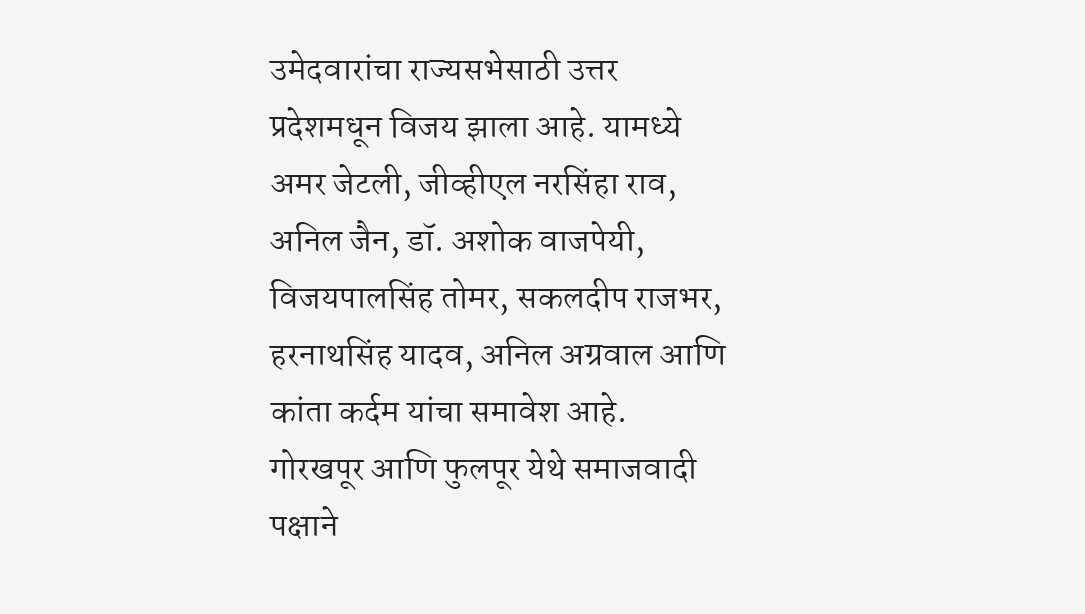उमेदवारांचा राज्यसभेसाठी उत्तर प्रदेशमधून विजय झाला आहे. यामध्ये अमर जेटली, जीव्हीएल नरसिंहा राव, अनिल जैन, डॉ. अशोक वाजपेयी, विजयपालसिंह तोमर, सकलदीप राजभर, हरनाथसिंह यादव, अनिल अग्रवाल आणि कांता कर्दम यांचा समावेश आहे.
गोरखपूर आणि फुलपूर येथे समाजवादी पक्षाने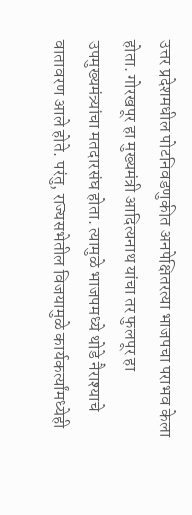उत्तर प्रदेशमधील पोटनिवडणुकीत अनपेक्षितरत्या भाजपचा पराभव केला होता. गोरखपूर हा मुख्यमंत्री आदित्यनाथ यांचा तर फुलपूर हा उपमुख्यमंत्र्यांचा मतदारसंघ होता. त्यामुळे भाजपमध्ये थोडे नैराश्याचे वातावरण आले होते. परंतु, राज्यसभेतील विजयामुळे कार्यकर्त्यांमध्येही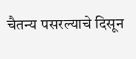चैतन्य पसरल्याचे दिसून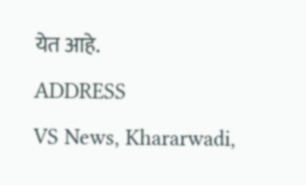येत आहे.
ADDRESS
VS News, Khararwadi,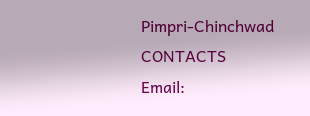Pimpri-Chinchwad
CONTACTS
Email: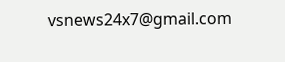vsnews24x7@gmail.com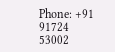Phone: +91 91724 53002